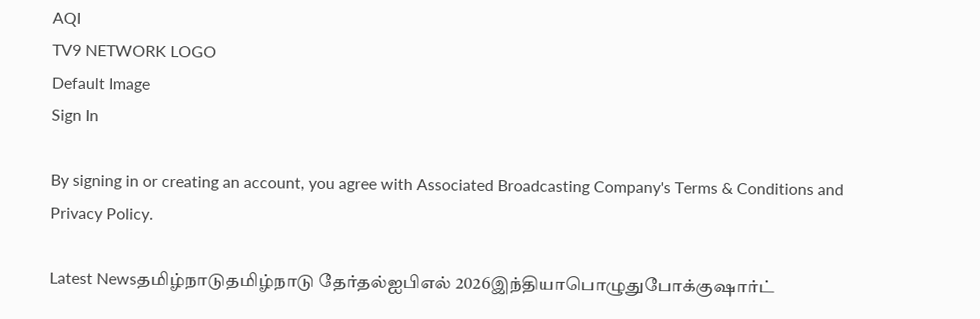AQI
TV9 NETWORK LOGO
Default Image
Sign In

By signing in or creating an account, you agree with Associated Broadcasting Company's Terms & Conditions and Privacy Policy.

Latest Newsதமிழ்நாடுதமிழ்நாடு தேர்தல்ஐபிஎல் 2026இந்தியாபொழுதுபோக்குஷார்ட்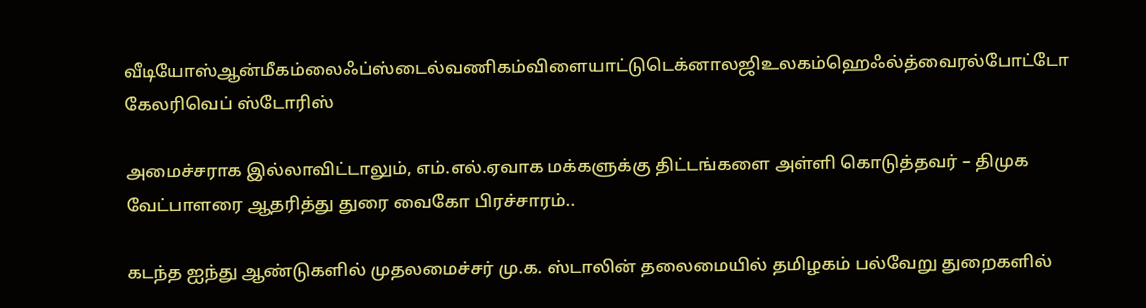வீடியோஸ்ஆன்மீகம்லைஃப்ஸ்டைல்வணிகம்விளையாட்டுடெக்னாலஜிஉலகம்ஹெஃல்த்வைரல்போட்டோ கேலரிவெப் ஸ்டோரிஸ்

அமைச்சராக இல்லாவிட்டாலும், எம்.எல்.ஏவாக மக்களுக்கு திட்டங்களை அள்ளி கொடுத்தவர் – திமுக வேட்பாளரை ஆதரித்து துரை வைகோ பிரச்சாரம்..

கடந்த ஐந்து ஆண்டுகளில் முதலமைச்சர் மு.க. ஸ்டாலின் தலைமையில் தமிழகம் பல்வேறு துறைகளில்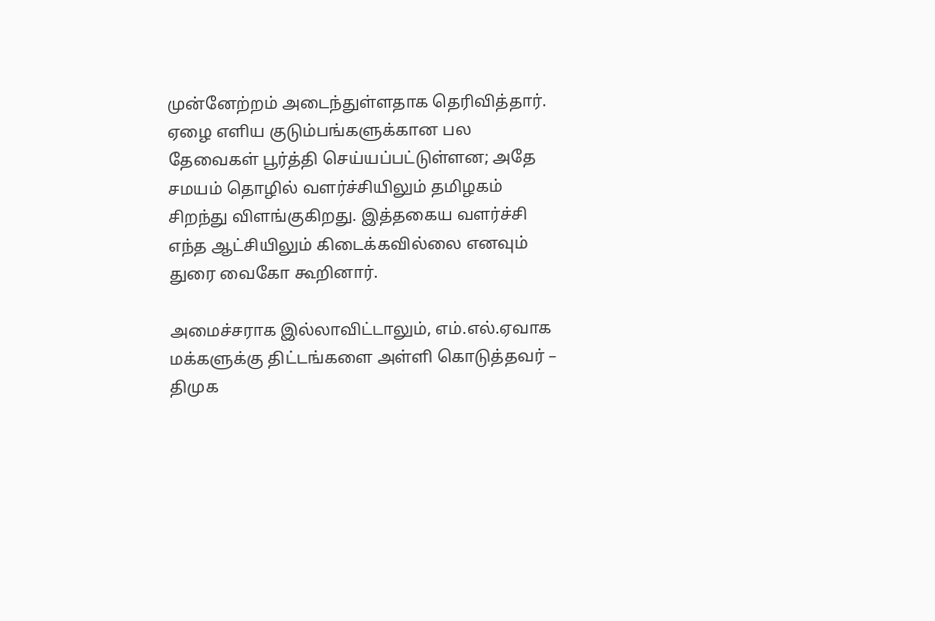முன்னேற்றம் அடைந்துள்ளதாக தெரிவித்தார். ஏழை எளிய குடும்பங்களுக்கான பல தேவைகள் பூர்த்தி செய்யப்பட்டுள்ளன; அதே சமயம் தொழில் வளர்ச்சியிலும் தமிழகம் சிறந்து விளங்குகிறது. இத்தகைய வளர்ச்சி எந்த ஆட்சியிலும் கிடைக்கவில்லை எனவும் துரை வைகோ கூறினார்.

அமைச்சராக இல்லாவிட்டாலும், எம்.எல்.ஏவாக மக்களுக்கு திட்டங்களை அள்ளி கொடுத்தவர் – திமுக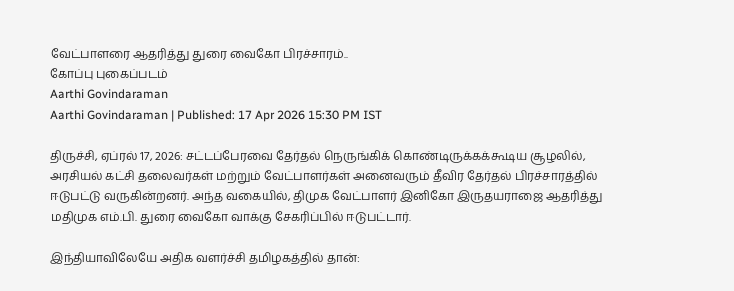வேட்பாளரை ஆதரித்து துரை வைகோ பிரச்சாரம்..
கோப்பு புகைப்படம்
Aarthi Govindaraman
Aarthi Govindaraman | Published: 17 Apr 2026 15:30 PM IST

திருச்சி, ஏப்ரல் 17, 2026: சட்டப்பேரவை தேர்தல் நெருங்கிக் கொண்டிருக்கக்கூடிய சூழலில், அரசியல் கட்சி தலைவர்கள் மற்றும் வேட்பாளர்கள் அனைவரும் தீவிர தேர்தல் பிரச்சாரத்தில் ஈடுபட்டு வருகின்றனர். அந்த வகையில், திமுக வேட்பாளர் இனிகோ இருதயராஜை ஆதரித்து மதிமுக எம்.பி. துரை வைகோ வாக்கு சேகரிப்பில் ஈடுபட்டார்.

இந்தியாவிலேயே அதிக வளர்ச்சி தமிழகத்தில் தான்: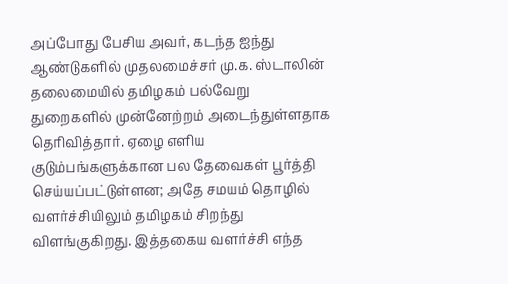அப்போது பேசிய அவர், கடந்த ஐந்து ஆண்டுகளில் முதலமைச்சர் மு.க. ஸ்டாலின் தலைமையில் தமிழகம் பல்வேறு துறைகளில் முன்னேற்றம் அடைந்துள்ளதாக தெரிவித்தார். ஏழை எளிய குடும்பங்களுக்கான பல தேவைகள் பூர்த்தி செய்யப்பட்டுள்ளன; அதே சமயம் தொழில் வளர்ச்சியிலும் தமிழகம் சிறந்து விளங்குகிறது. இத்தகைய வளர்ச்சி எந்த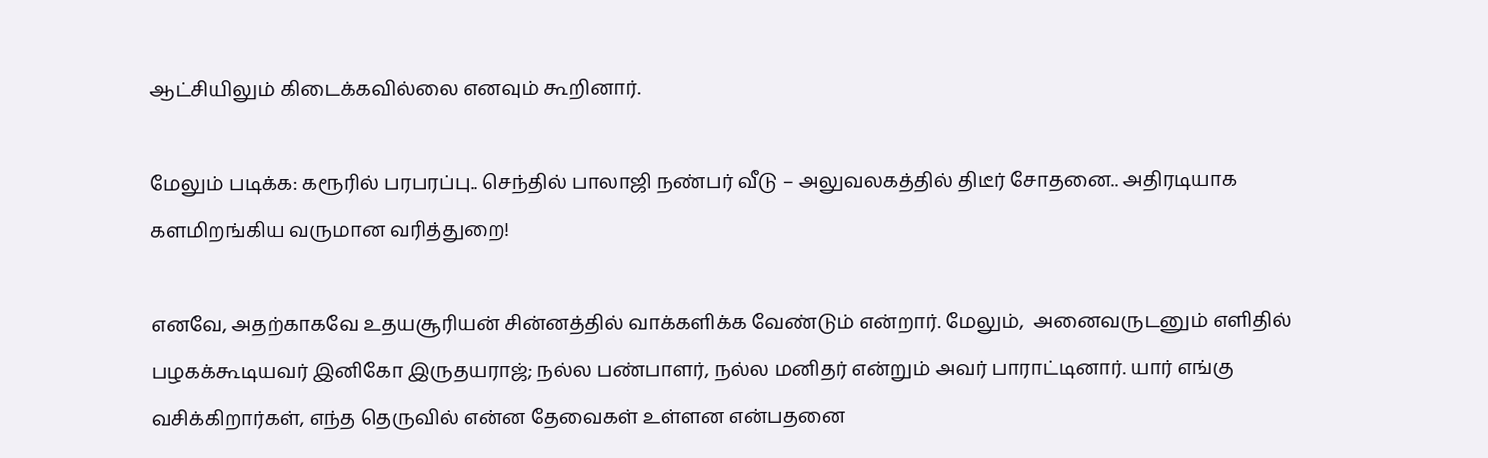ஆட்சியிலும் கிடைக்கவில்லை எனவும் கூறினார்.

மேலும் படிக்க: கரூரில் பரபரப்பு.. செந்தில் பாலாஜி நண்பர் வீடு – அலுவலகத்தில் திடீர் சோதனை.. அதிரடியாக களமிறங்கிய வருமான வரித்துறை!

எனவே, அதற்காகவே உதயசூரியன் சின்னத்தில் வாக்களிக்க வேண்டும் என்றார். மேலும்,  அனைவருடனும் எளிதில் பழகக்கூடியவர் இனிகோ இருதயராஜ்; நல்ல பண்பாளர், நல்ல மனிதர் என்றும் அவர் பாராட்டினார். யார் எங்கு வசிக்கிறார்கள், எந்த தெருவில் என்ன தேவைகள் உள்ளன என்பதனை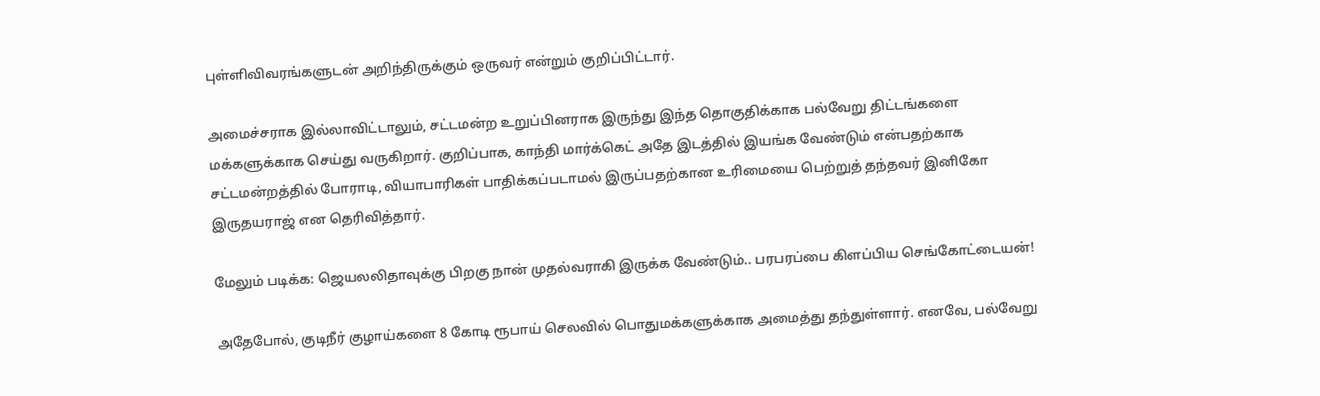புள்ளிவிவரங்களுடன் அறிந்திருக்கும் ஒருவர் என்றும் குறிப்பிட்டார்.

அமைச்சராக இல்லாவிட்டாலும், சட்டமன்ற உறுப்பினராக இருந்து இந்த தொகுதிக்காக பல்வேறு திட்டங்களை மக்களுக்காக செய்து வருகிறார். குறிப்பாக, காந்தி மார்க்கெட் அதே இடத்தில் இயங்க வேண்டும் என்பதற்காக சட்டமன்றத்தில் போராடி, வியாபாரிகள் பாதிக்கப்படாமல் இருப்பதற்கான உரிமையை பெற்றுத் தந்தவர் இனிகோ இருதயராஜ் என தெரிவித்தார்.

மேலும் படிக்க: ஜெயலலிதாவுக்கு பிறகு நான் முதல்வராகி இருக்க வேண்டும்.. பரபரப்பை கிளப்பிய செங்கோட்டையன்!

அதேபோல், குடிநீர் குழாய்களை 8 கோடி ரூபாய் செலவில் பொதுமக்களுக்காக அமைத்து தந்துள்ளார். எனவே, பல்வேறு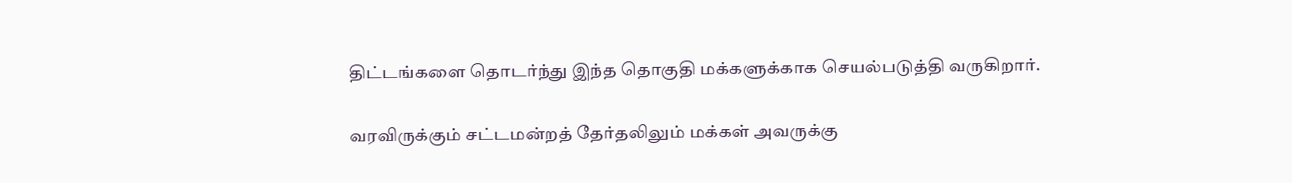திட்டங்களை தொடர்ந்து இந்த தொகுதி மக்களுக்காக செயல்படுத்தி வருகிறார்.

வரவிருக்கும் சட்டமன்றத் தேர்தலிலும் மக்கள் அவருக்கு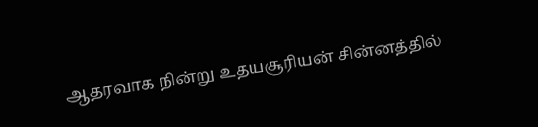ஆதரவாக நின்று உதயசூரியன் சின்னத்தில்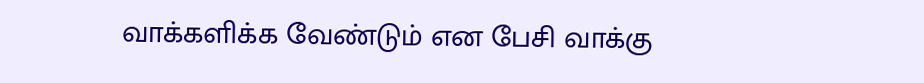வாக்களிக்க வேண்டும் என பேசி வாக்கு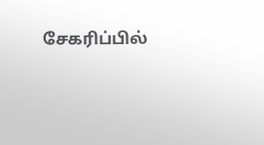சேகரிப்பில்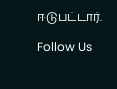ஈடுபட்டார்.

Follow Us